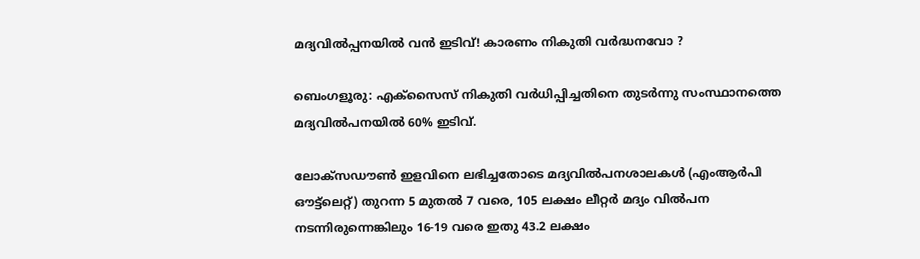മദ്യവിൽപ്പനയിൽ വൻ ഇടിവ്! കാരണം നികുതി വർദ്ധനവോ ?

ബെംഗളൂരു: എക്സൈസ് നികുതി വർധിപ്പിച്ചതിനെ തുടർന്നു സംസ്ഥാനത്തെ മദ്യവിൽപനയിൽ 60% ഇടിവ്.

ലോക്സഡൗൺ ഇളവിനെ ലഭിച്ചതോടെ മദ്യവിൽപനശാലകൾ (എംആർപി ഔട്ട്ലെറ്റ്) തുറന്ന 5 മുതൽ 7 വരെ, 105 ലക്ഷം ലീറ്റർ മദ്യം വിൽപന നടന്നിരുന്നെങ്കിലും 16-19 വരെ ഇതു 43.2 ലക്ഷം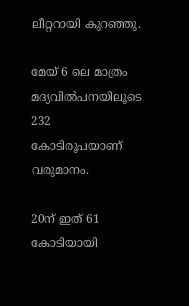ലീറ്ററായി കുറഞ്ഞു.

മേയ് 6 ലെ മാത്രം മദ്യവിൽപനയിലൂടെ 232 കോടിരൂപയാണ് വരുമാനം.

20ന് ഇത് 61 കോടിയായി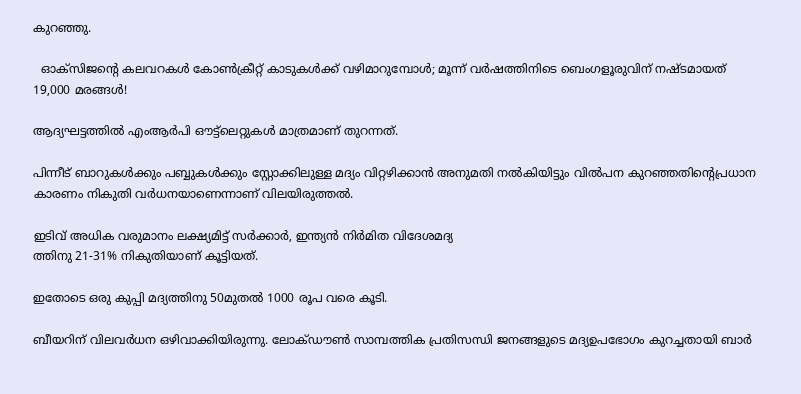കുറഞ്ഞു.

  ഓക്സിജൻ്റെ കലവറകൾ കോൺക്രീറ്റ് കാടുകൾക്ക് വഴിമാറുമ്പോൾ; മൂന്ന് വർഷത്തിനിടെ ബെംഗളൂരുവിന് നഷ്ടമായത് 19,000 മരങ്ങൾ!

ആദ്യഘട്ടത്തിൽ എംആർപി ഔട്ട്ലെറ്റുകൾ മാത്രമാണ് തുറന്നത്.

പിന്നീട് ബാറുകൾക്കും പബ്ബുകൾക്കും സ്റ്റോക്കിലുള്ള മദ്യം വിറ്റഴിക്കാൻ അനുമതി നൽകിയിട്ടും വിൽപന കുറഞ്ഞതിന്റെപ്രധാന കാരണം നികുതി വർധനയാണെന്നാണ് വിലയിരുത്തൽ.

ഇടിവ് അധിക വരുമാനം ലക്ഷ്യമിട്ട് സർക്കാർ, ഇന്ത്യൻ നിർമിത വിദേശമദ്യ
ത്തിനു 21-31% നികുതിയാണ് കൂട്ടിയത്.

ഇതോടെ ഒരു കുപ്പി മദ്യത്തിനു 50മുതൽ 1000 രൂപ വരെ കൂടി.

ബീയറിന് വിലവർധന ഒഴിവാക്കിയിരുന്നു. ലോക്ഡൗൺ സാമ്പത്തിക പ്രതിസന്ധി ജനങ്ങളുടെ മദ്യഉപഭോഗം കുറച്ചതായി ബാർ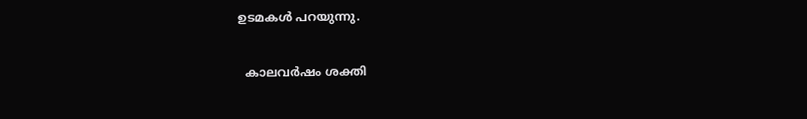ഉടമകൾ പറയുന്നു.

  കാലവർഷം ശക്തി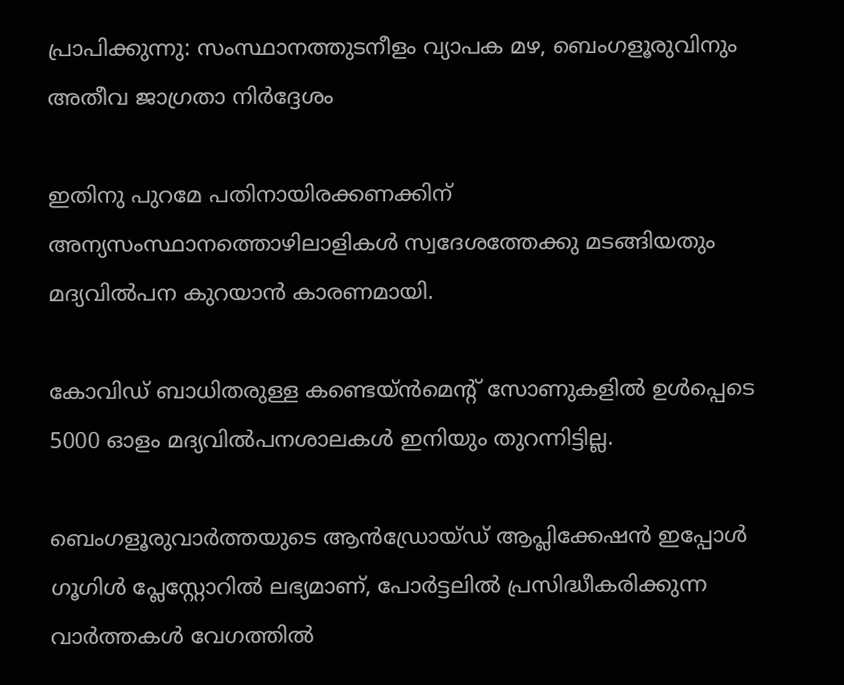പ്രാപിക്കുന്നു: സംസ്ഥാനത്തുടനീളം വ്യാപക മഴ, ബെംഗളൂരുവിനും അതീവ ജാഗ്രതാ നിർദ്ദേശം

ഇതിനു പുറമേ പതിനായിരക്കണക്കിന് അന്യസംസ്ഥാനത്തൊഴിലാളികൾ സ്വദേശത്തേക്കു മടങ്ങിയതും മദ്യവിൽപന കുറയാൻ കാരണമായി.

കോവിഡ് ബാധിതരുള്ള കണ്ടെയ്ൻമെന്റ് സോണുകളിൽ ഉൾപ്പെടെ 5000 ഓളം മദ്യവിൽപനശാലകൾ ഇനിയും തുറന്നിട്ടില്ല.

ബെംഗളൂരുവാർത്തയുടെ ആൻഡ്രോയ്ഡ് ആപ്ലിക്കേഷൻ ഇപ്പോൾ ഗൂഗിൾ പ്ലേസ്റ്റോറിൽ ലഭ്യമാണ്, പോർട്ടലിൽ പ്രസിദ്ധീകരിക്കുന്ന വാർത്തകൾ വേഗത്തിൽ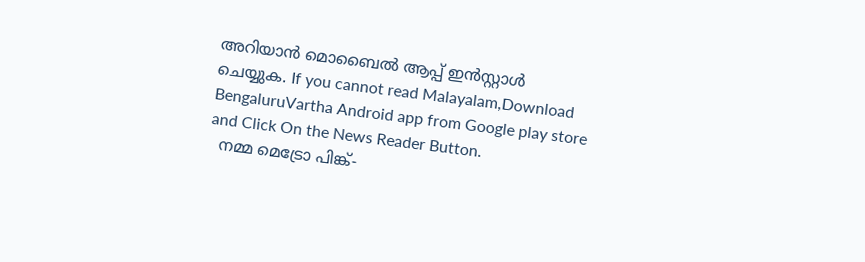അറിയാൻ മൊബൈൽ ആപ്പ് ഇൻസ്റ്റാൾ ചെയ്യുക. If you cannot read Malayalam,Download BengaluruVartha Android app from Google play store and Click On the News Reader Button.
  നമ്മ മെട്രോ പിങ്ക്-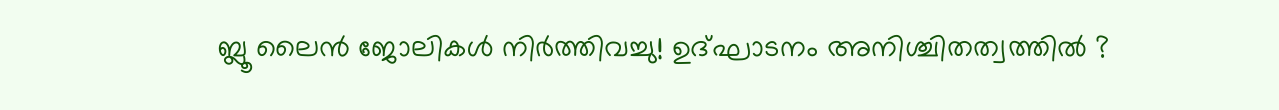ബ്ലൂ ലൈൻ ജോലികൾ നിർത്തിവച്ചു! ഉദ്ഘാടനം അനിശ്ചിതത്വത്തിൽ ?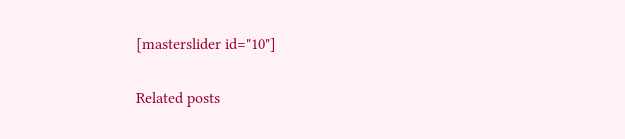[masterslider id="10"]

Related posts